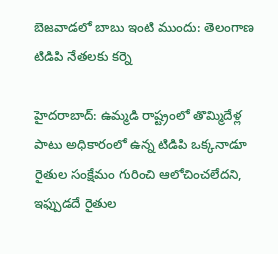బెజవాడలో బాబు ఇంటి ముందు: తెలంగాణ టిడిపి నేతలకు కర్నె

హైదరాబాద్: ఉమ్మడి రాష్ట్రంలో తొమ్మిదేళ్ల పాటు అధికారంలో ఉన్న టిడిపి ఒక్కనాడూ రైతుల సంక్షేమం గురించి ఆలోచించలేదని, ఇఫ్పుడదే రైతుల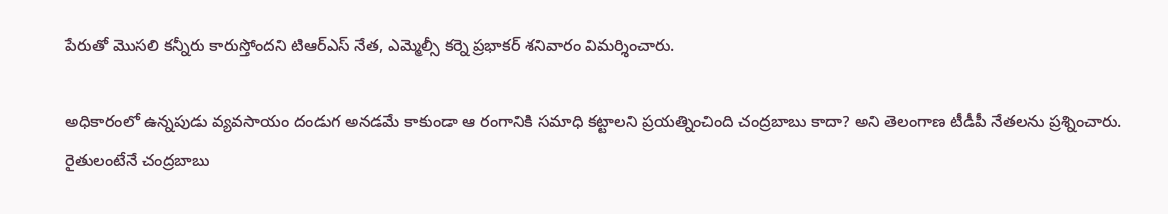పేరుతో మొసలి కన్నీరు కారుస్తోందని టిఆర్ఎస్ నేత, ఎమ్మెల్సీ కర్నె ప్రభాకర్ శనివారం విమర్శించారు.

అధికారంలో ఉన్నపుడు వ్యవసాయం దండుగ అనడమే కాకుండా ఆ రంగానికి సమాధి కట్టాలని ప్రయత్నించింది చంద్రబాబు కాదా? అని తెలంగాణ టీడీపీ నేతలను ప్రశ్నించారు. రైతులంటేనే చంద్రబాబు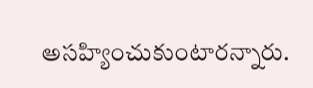అసహ్యించుకుంటారన్నారు.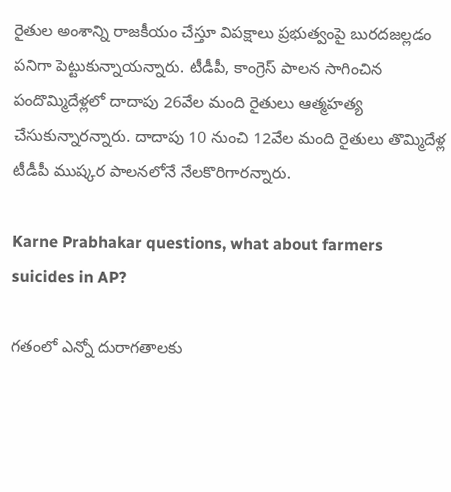రైతుల అంశాన్ని రాజకీయం చేస్తూ విపక్షాలు ప్రభుత్వంపై బురదజల్లడం పనిగా పెట్టుకున్నాయన్నారు. టీడీపీ, కాంగ్రెస్ పాలన సాగించిన పందొమ్మిదేళ్లలో దాదాపు 26వేల మంది రైతులు ఆత్మహత్య చేసుకున్నారన్నారు. దాదాపు 10 నుంచి 12వేల మంది రైతులు తొమ్మిదేళ్ల టీడీపీ ముష్కర పాలనలోనే నేలకొరిగారన్నారు.

Karne Prabhakar questions, what about farmers suicides in AP?

గతంలో ఎన్నో దురాగతాలకు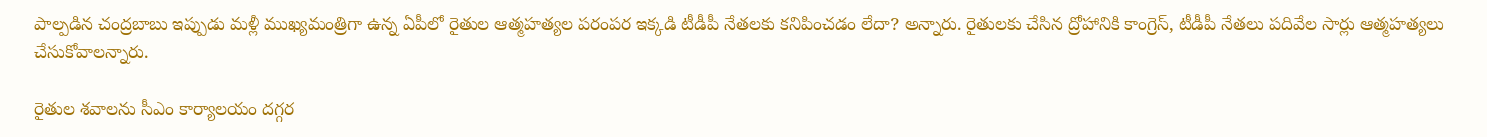పాల్పడిన చంద్రబాబు ఇప్పుడు మళ్లీ ముఖ్యమంత్రిగా ఉన్న ఏపీలో రైతుల ఆత్మహత్యల పరంపర ఇక్కడి టీడీపీ నేతలకు కనిపించడం లేదా? అన్నారు. రైతులకు చేసిన ద్రోహానికి కాంగ్రెస్, టీడీపీ నేతలు పదివేల సార్లు ఆత్మహత్యలు చేసుకోవాలన్నారు.

రైతుల శవాలను సీఎం కార్యాలయం దగ్గర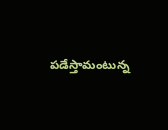పడేస్తామంటున్న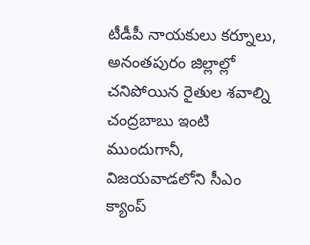టీడీపీ నాయకులు కర్నూలు, అనంతపురం జిల్లాల్లో చనిపోయిన రైతుల శవాల్ని చంద్రబాబు ఇంటి ముందుగానీ, విజయవాడలోని సీఎం క్యాంప్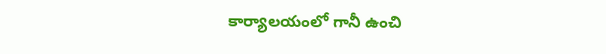కార్యాలయంలో గానీ ఉంచి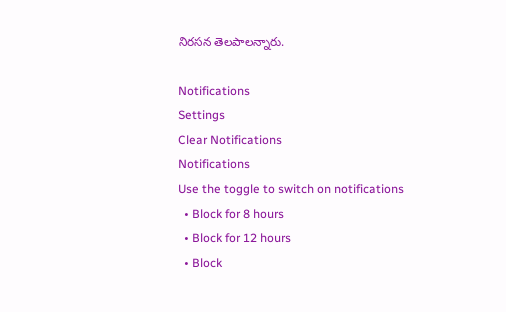నిరసన తెలపాలన్నారు.

Notifications
Settings
Clear Notifications
Notifications
Use the toggle to switch on notifications
  • Block for 8 hours
  • Block for 12 hours
  • Block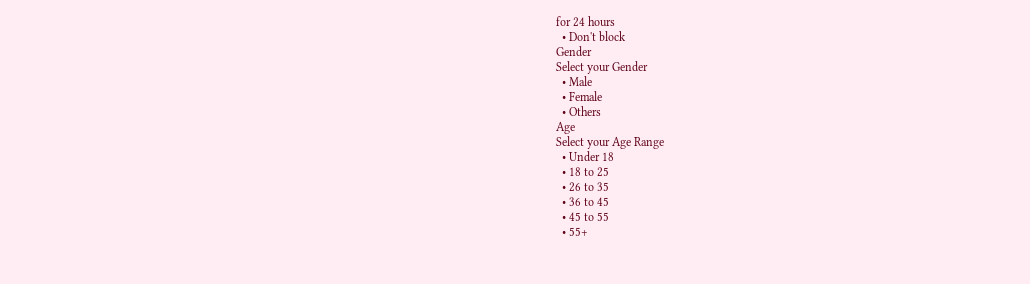for 24 hours
  • Don't block
Gender
Select your Gender
  • Male
  • Female
  • Others
Age
Select your Age Range
  • Under 18
  • 18 to 25
  • 26 to 35
  • 36 to 45
  • 45 to 55
  • 55+